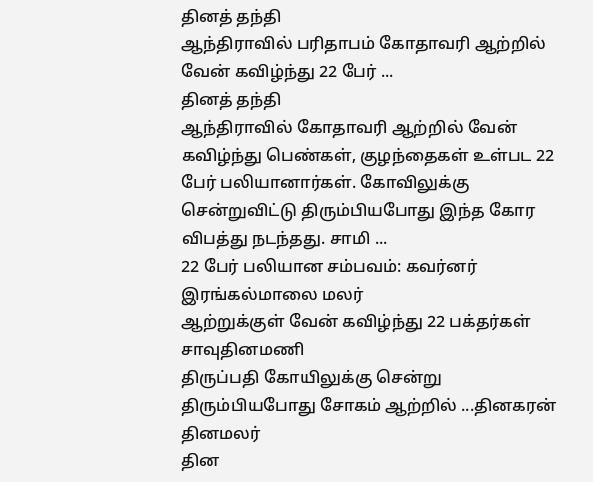தினத் தந்தி
ஆந்திராவில் பரிதாபம் கோதாவரி ஆற்றில் வேன் கவிழ்ந்து 22 பேர் ...
தினத் தந்தி
ஆந்திராவில் கோதாவரி ஆற்றில் வேன் கவிழ்ந்து பெண்கள், குழந்தைகள் உள்பட 22 பேர் பலியானார்கள். கோவிலுக்கு சென்றுவிட்டு திரும்பியபோது இந்த கோர விபத்து நடந்தது. சாமி ...
22 பேர் பலியான சம்பவம்: கவர்னர் இரங்கல்மாலை மலர்
ஆற்றுக்குள் வேன் கவிழ்ந்து 22 பக்தர்கள் சாவுதினமணி
திருப்பதி கோயிலுக்கு சென்று திரும்பியபோது சோகம் ஆற்றில் ...தினகரன்
தினமலர்
தின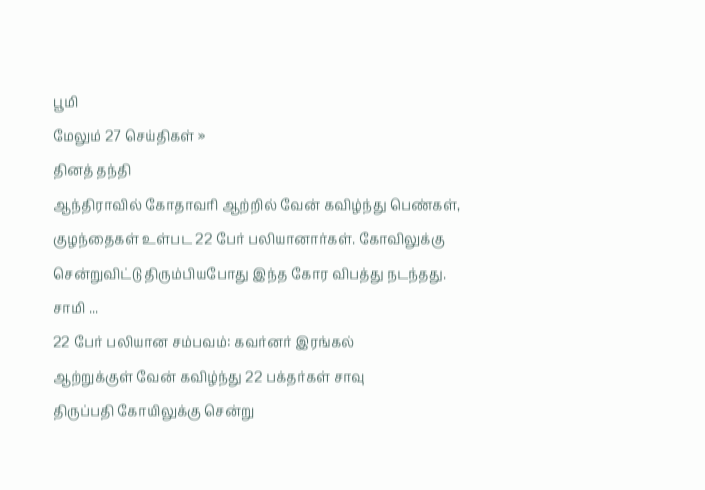பூமி
மேலும் 27 செய்திகள் »
தினத் தந்தி
ஆந்திராவில் கோதாவரி ஆற்றில் வேன் கவிழ்ந்து பெண்கள், குழந்தைகள் உள்பட 22 பேர் பலியானார்கள். கோவிலுக்கு சென்றுவிட்டு திரும்பியபோது இந்த கோர விபத்து நடந்தது. சாமி ...
22 பேர் பலியான சம்பவம்: கவர்னர் இரங்கல்
ஆற்றுக்குள் வேன் கவிழ்ந்து 22 பக்தர்கள் சாவு
திருப்பதி கோயிலுக்கு சென்று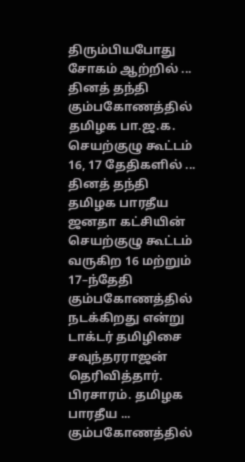திரும்பியபோது சோகம் ஆற்றில் ...
தினத் தந்தி
கும்பகோணத்தில் தமிழக பா.ஜ.க. செயற்குழு கூட்டம் 16, 17 தேதிகளில் ...
தினத் தந்தி
தமிழக பாரதீய ஜனதா கட்சியின் செயற்குழு கூட்டம் வருகிற 16 மற்றும் 17–ந்தேதி கும்பகோணத்தில் நடக்கிறது என்று டாக்டர் தமிழிசை சவுந்தரராஜன் தெரிவித்தார். பிரசாரம். தமிழக பாரதீய ...
கும்பகோணத்தில்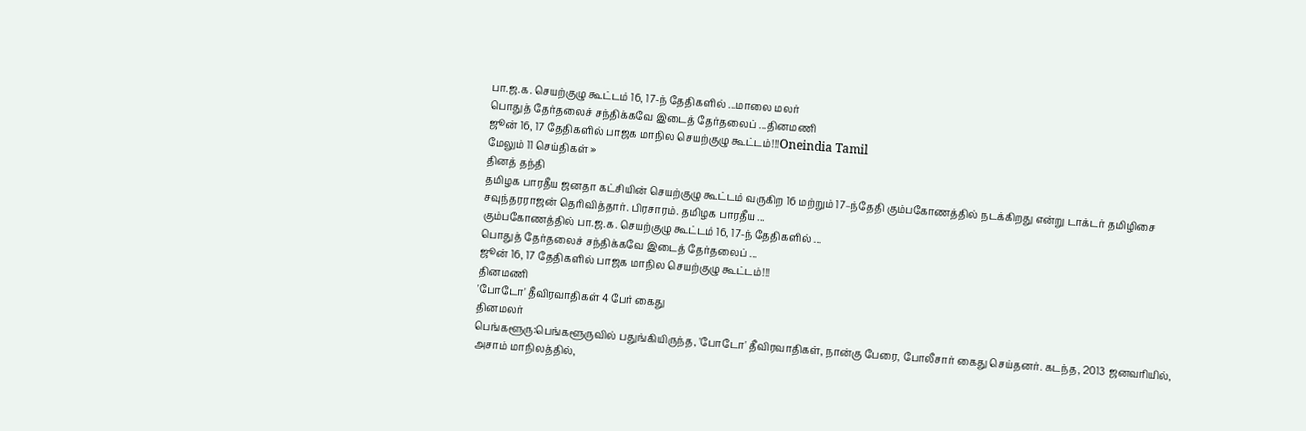பா.ஜ.க. செயற்குழு கூட்டம் 16, 17-ந் தேதிகளில் ...மாலை மலர்
பொதுத் தேர்தலைச் சந்திக்கவே இடைத் தேர்தலைப் ...தினமணி
ஜூன் 16, 17 தேதிகளில் பாஜக மாநில செயற்குழு கூட்டம்!!!Oneindia Tamil
மேலும் 11 செய்திகள் »
தினத் தந்தி
தமிழக பாரதீய ஜனதா கட்சியின் செயற்குழு கூட்டம் வருகிற 16 மற்றும் 17–ந்தேதி கும்பகோணத்தில் நடக்கிறது என்று டாக்டர் தமிழிசை சவுந்தரராஜன் தெரிவித்தார். பிரசாரம். தமிழக பாரதீய ...
கும்பகோணத்தில் பா.ஜ.க. செயற்குழு கூட்டம் 16, 17-ந் தேதிகளில் ...
பொதுத் தேர்தலைச் சந்திக்கவே இடைத் தேர்தலைப் ...
ஜூன் 16, 17 தேதிகளில் பாஜக மாநில செயற்குழு கூட்டம்!!!
தினமணி
'போடோ' தீவிரவாதிகள் 4 பேர் கைது
தினமலர்
பெங்களூரு:பெங்களூருவில் பதுங்கியிருந்த, 'போடோ' தீவிரவாதிகள், நான்கு பேரை, போலீசார் கைது செய்தனர். கடந்த, 2013 ஜனவரியில், அசாம் மாநிலத்தில்,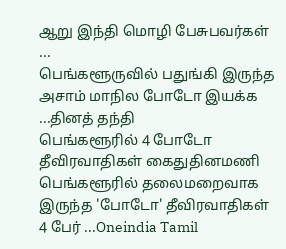ஆறு இந்தி மொழி பேசுபவர்கள் ...
பெங்களூருவில் பதுங்கி இருந்த அசாம் மாநில போடோ இயக்க ...தினத் தந்தி
பெங்களூரில் 4 போடோ தீவிரவாதிகள் கைதுதினமணி
பெங்களூரில் தலைமறைவாக இருந்த 'போடோ' தீவிரவாதிகள் 4 பேர் ...Oneindia Tamil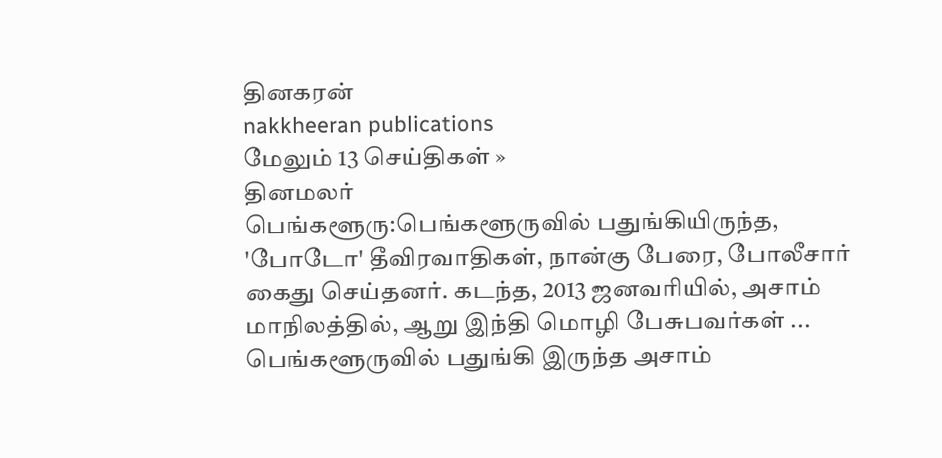தினகரன்
nakkheeran publications
மேலும் 13 செய்திகள் »
தினமலர்
பெங்களூரு:பெங்களூருவில் பதுங்கியிருந்த, 'போடோ' தீவிரவாதிகள், நான்கு பேரை, போலீசார் கைது செய்தனர். கடந்த, 2013 ஜனவரியில், அசாம் மாநிலத்தில், ஆறு இந்தி மொழி பேசுபவர்கள் ...
பெங்களூருவில் பதுங்கி இருந்த அசாம்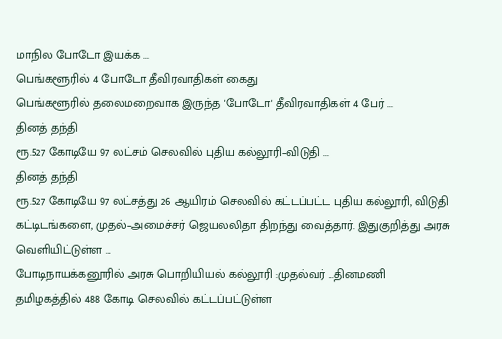மாநில போடோ இயக்க ...
பெங்களூரில் 4 போடோ தீவிரவாதிகள் கைது
பெங்களூரில் தலைமறைவாக இருந்த 'போடோ' தீவிரவாதிகள் 4 பேர் ...
தினத் தந்தி
ரூ.527 கோடியே 97 லட்சம் செலவில் புதிய கல்லூரி–விடுதி ...
தினத் தந்தி
ரூ.527 கோடியே 97 லட்சத்து 26 ஆயிரம் செலவில் கட்டப்பட்ட புதிய கல்லூரி, விடுதி கட்டிடங்களை, முதல்–அமைச்சர் ஜெயலலிதா திறந்து வைத்தார். இதுகுறித்து அரசு வெளியிட்டுள்ள ...
போடிநாயக்கனூரில் அரசு பொறியியல் கல்லூரி :முதல்வர் ...தினமணி
தமிழகத்தில் 488 கோடி செலவில் கட்டப்பட்டுள்ள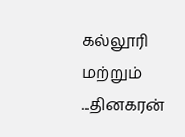கல்லூரி மற்றும் ...தினகரன்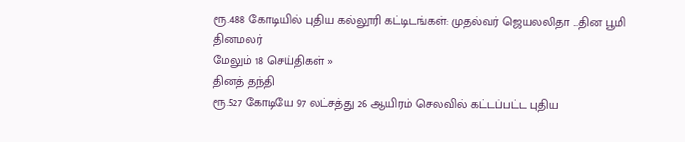ரூ.488 கோடியில் புதிய கல்லூரி கட்டிடங்கள்: முதல்வர் ஜெயலலிதா ...தின பூமி
தினமலர்
மேலும் 18 செய்திகள் »
தினத் தந்தி
ரூ.527 கோடியே 97 லட்சத்து 26 ஆயிரம் செலவில் கட்டப்பட்ட புதிய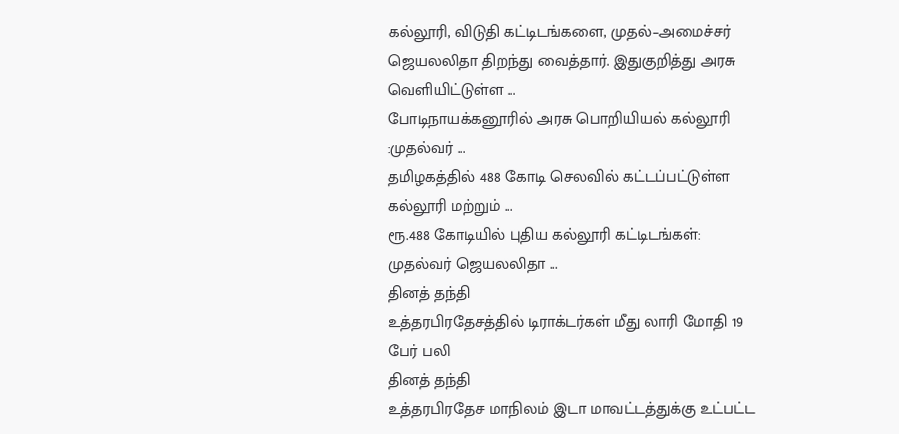கல்லூரி, விடுதி கட்டிடங்களை, முதல்–அமைச்சர் ஜெயலலிதா திறந்து வைத்தார். இதுகுறித்து அரசு வெளியிட்டுள்ள ...
போடிநாயக்கனூரில் அரசு பொறியியல் கல்லூரி :முதல்வர் ...
தமிழகத்தில் 488 கோடி செலவில் கட்டப்பட்டுள்ள கல்லூரி மற்றும் ...
ரூ.488 கோடியில் புதிய கல்லூரி கட்டிடங்கள்: முதல்வர் ஜெயலலிதா ...
தினத் தந்தி
உத்தரபிரதேசத்தில் டிராக்டர்கள் மீது லாரி மோதி 19 பேர் பலி
தினத் தந்தி
உத்தரபிரதேச மாநிலம் இடா மாவட்டத்துக்கு உட்பட்ட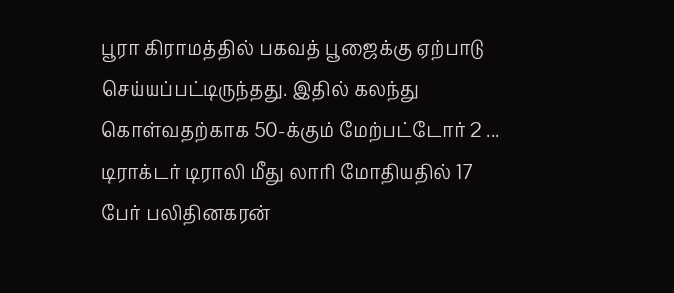பூரா கிராமத்தில் பகவத் பூஜைக்கு ஏற்பாடு செய்யப்பட்டிருந்தது. இதில் கலந்து கொள்வதற்காக 50-க்கும் மேற்பட்டோர் 2 ...
டிராக்டர் டிராலி மீது லாரி மோதியதில் 17 பேர் பலிதினகரன்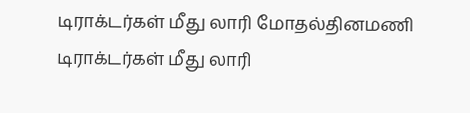டிராக்டர்கள் மீது லாரி மோதல்தினமணி
டிராக்டர்கள் மீது லாரி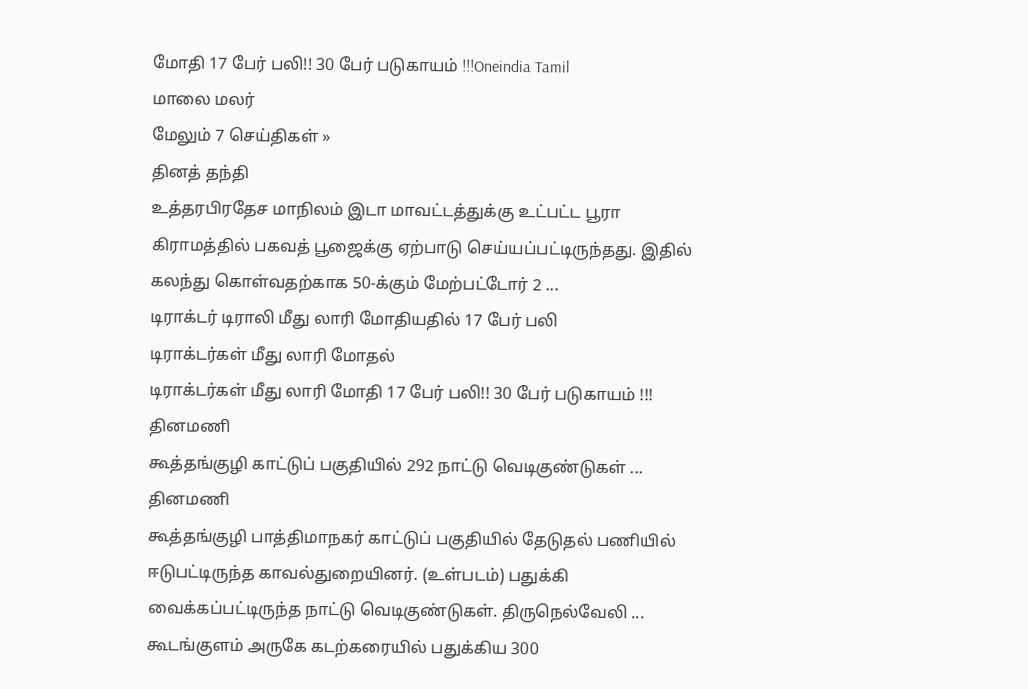மோதி 17 பேர் பலி!! 30 பேர் படுகாயம் !!!Oneindia Tamil
மாலை மலர்
மேலும் 7 செய்திகள் »
தினத் தந்தி
உத்தரபிரதேச மாநிலம் இடா மாவட்டத்துக்கு உட்பட்ட பூரா கிராமத்தில் பகவத் பூஜைக்கு ஏற்பாடு செய்யப்பட்டிருந்தது. இதில் கலந்து கொள்வதற்காக 50-க்கும் மேற்பட்டோர் 2 ...
டிராக்டர் டிராலி மீது லாரி மோதியதில் 17 பேர் பலி
டிராக்டர்கள் மீது லாரி மோதல்
டிராக்டர்கள் மீது லாரி மோதி 17 பேர் பலி!! 30 பேர் படுகாயம் !!!
தினமணி
கூத்தங்குழி காட்டுப் பகுதியில் 292 நாட்டு வெடிகுண்டுகள் ...
தினமணி
கூத்தங்குழி பாத்திமாநகர் காட்டுப் பகுதியில் தேடுதல் பணியில் ஈடுபட்டிருந்த காவல்துறையினர். (உள்படம்) பதுக்கி வைக்கப்பட்டிருந்த நாட்டு வெடிகுண்டுகள். திருநெல்வேலி ...
கூடங்குளம் அருகே கடற்கரையில் பதுக்கிய 300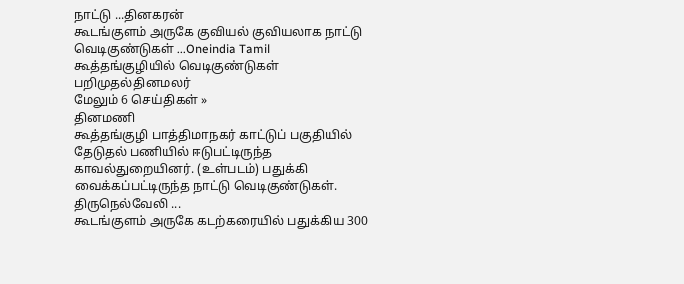நாட்டு ...தினகரன்
கூடங்குளம் அருகே குவியல் குவியலாக நாட்டு வெடிகுண்டுகள் ...Oneindia Tamil
கூத்தங்குழியில் வெடிகுண்டுகள் பறிமுதல்தினமலர்
மேலும் 6 செய்திகள் »
தினமணி
கூத்தங்குழி பாத்திமாநகர் காட்டுப் பகுதியில் தேடுதல் பணியில் ஈடுபட்டிருந்த காவல்துறையினர். (உள்படம்) பதுக்கி வைக்கப்பட்டிருந்த நாட்டு வெடிகுண்டுகள். திருநெல்வேலி ...
கூடங்குளம் அருகே கடற்கரையில் பதுக்கிய 300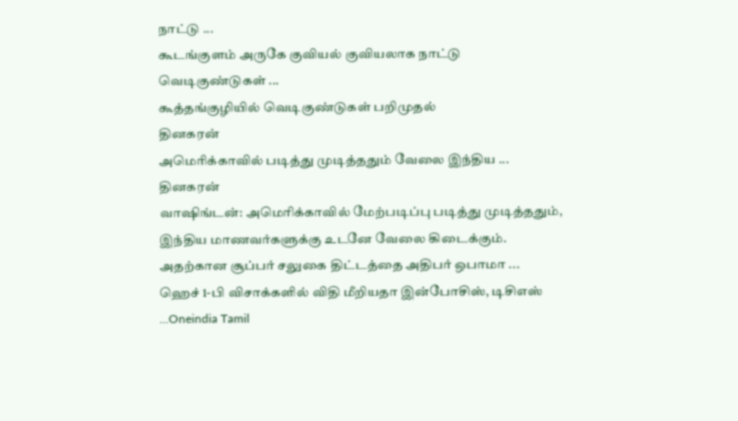நாட்டு ...
கூடங்குளம் அருகே குவியல் குவியலாக நாட்டு வெடிகுண்டுகள் ...
கூத்தங்குழியில் வெடிகுண்டுகள் பறிமுதல்
தினகரன்
அமெரிக்காவில் படித்து முடித்ததும் வேலை இந்திய ...
தினகரன்
வாஷிங்டன்: அமெரிக்காவில் மேற்படிப்பு படித்து முடித்ததும், இந்திய மாணவர்களுக்கு உடனே வேலை கிடைக்கும். அதற்கான சூப்பர் சலுகை திட்டத்தை அதிபர் ஒபாமா ...
ஹெச் 1-பி விசாக்களில் விதி மீறியதா இன்போசிஸ், டிசிஎஸ் ...Oneindia Tamil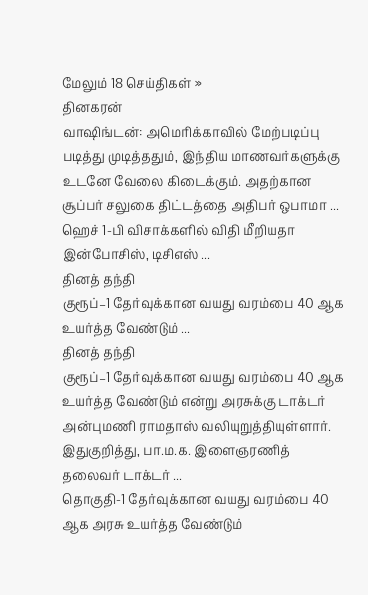மேலும் 18 செய்திகள் »
தினகரன்
வாஷிங்டன்: அமெரிக்காவில் மேற்படிப்பு படித்து முடித்ததும், இந்திய மாணவர்களுக்கு உடனே வேலை கிடைக்கும். அதற்கான சூப்பர் சலுகை திட்டத்தை அதிபர் ஒபாமா ...
ஹெச் 1-பி விசாக்களில் விதி மீறியதா இன்போசிஸ், டிசிஎஸ் ...
தினத் தந்தி
குரூப்–1 தேர்வுக்கான வயது வரம்பை 40 ஆக உயர்த்த வேண்டும் ...
தினத் தந்தி
குரூப்–1 தேர்வுக்கான வயது வரம்பை 40 ஆக உயர்த்த வேண்டும் என்று அரசுக்கு டாக்டர் அன்புமணி ராமதாஸ் வலியுறுத்தியுள்ளார். இதுகுறித்து, பா.ம.க. இளைஞரணித் தலைவர் டாக்டர் ...
தொகுதி-1 தேர்வுக்கான வயது வரம்பை 40 ஆக அரசு உயர்த்த வேண்டும்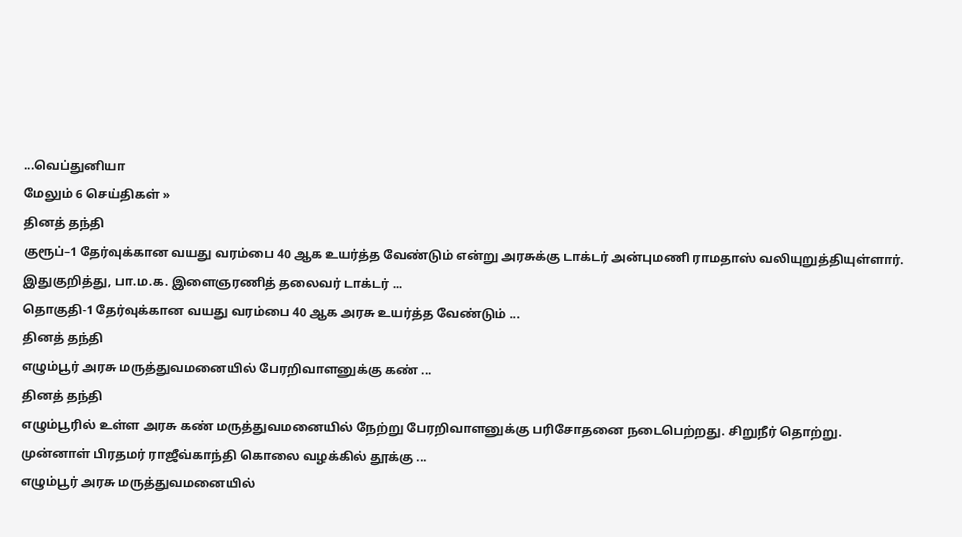...வெப்துனியா
மேலும் 6 செய்திகள் »
தினத் தந்தி
குரூப்–1 தேர்வுக்கான வயது வரம்பை 40 ஆக உயர்த்த வேண்டும் என்று அரசுக்கு டாக்டர் அன்புமணி ராமதாஸ் வலியுறுத்தியுள்ளார். இதுகுறித்து, பா.ம.க. இளைஞரணித் தலைவர் டாக்டர் ...
தொகுதி-1 தேர்வுக்கான வயது வரம்பை 40 ஆக அரசு உயர்த்த வேண்டும் ...
தினத் தந்தி
எழும்பூர் அரசு மருத்துவமனையில் பேரறிவாளனுக்கு கண் ...
தினத் தந்தி
எழும்பூரில் உள்ள அரசு கண் மருத்துவமனையில் நேற்று பேரறிவாளனுக்கு பரிசோதனை நடைபெற்றது. சிறுநீர் தொற்று. முன்னாள் பிரதமர் ராஜீவ்காந்தி கொலை வழக்கில் தூக்கு ...
எழும்பூர் அரசு மருத்துவமனையில்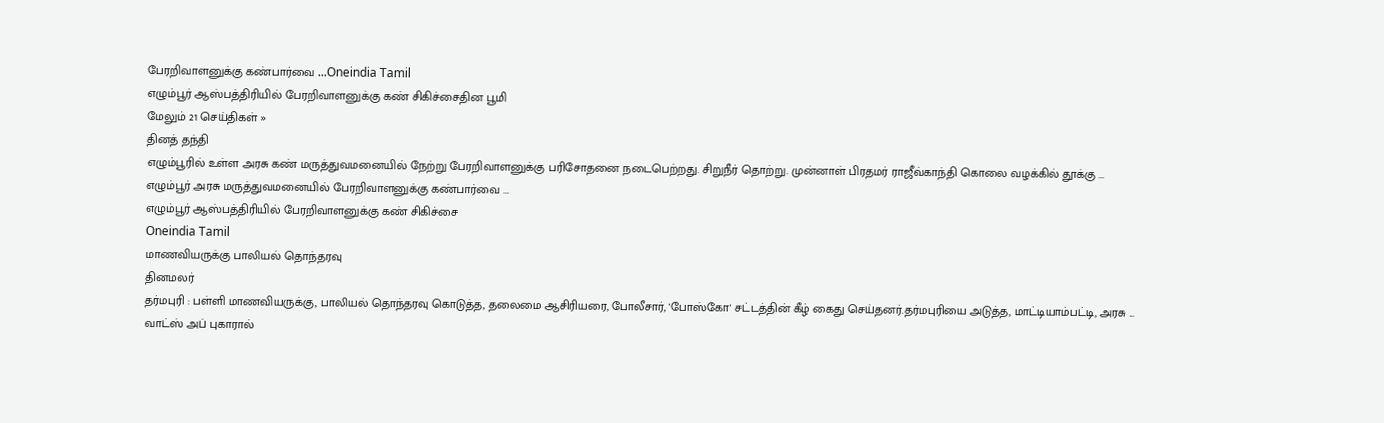பேரறிவாளனுக்கு கண்பார்வை ...Oneindia Tamil
எழும்பூர் ஆஸ்பத்திரியில் பேரறிவாளனுக்கு கண் சிகிச்சைதின பூமி
மேலும் 21 செய்திகள் »
தினத் தந்தி
எழும்பூரில் உள்ள அரசு கண் மருத்துவமனையில் நேற்று பேரறிவாளனுக்கு பரிசோதனை நடைபெற்றது. சிறுநீர் தொற்று. முன்னாள் பிரதமர் ராஜீவ்காந்தி கொலை வழக்கில் தூக்கு ...
எழும்பூர் அரசு மருத்துவமனையில் பேரறிவாளனுக்கு கண்பார்வை ...
எழும்பூர் ஆஸ்பத்திரியில் பேரறிவாளனுக்கு கண் சிகிச்சை
Oneindia Tamil
மாணவியருக்கு பாலியல் தொந்தரவு
தினமலர்
தர்மபுரி : பள்ளி மாணவியருக்கு, பாலியல் தொந்தரவு கொடுத்த, தலைமை ஆசிரியரை, போலீசார், 'போஸ்கோ' சட்டத்தின் கீழ் கைது செய்தனர்.தர்மபுரியை அடுத்த, மாட்டியாம்பட்டி, அரசு ...
வாட்ஸ் அப் புகாரால்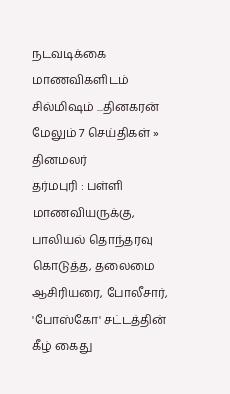நடவடிக்கை மாணவிகளிடம் சில்மிஷம் ...தினகரன்
மேலும் 7 செய்திகள் »
தினமலர்
தர்மபுரி : பள்ளி மாணவியருக்கு, பாலியல் தொந்தரவு கொடுத்த, தலைமை ஆசிரியரை, போலீசார், 'போஸ்கோ' சட்டத்தின் கீழ் கைது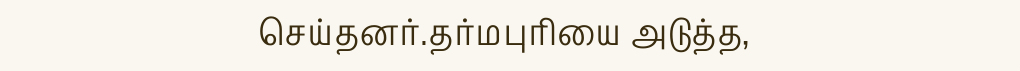செய்தனர்.தர்மபுரியை அடுத்த,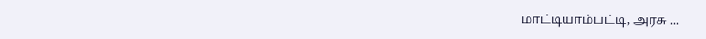மாட்டியாம்பட்டி, அரசு ...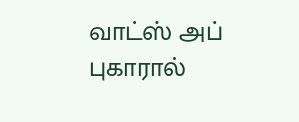வாட்ஸ் அப் புகாரால்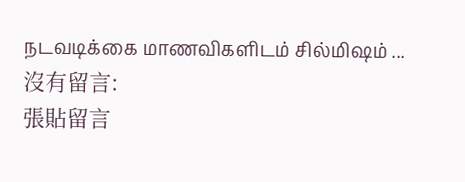நடவடிக்கை மாணவிகளிடம் சில்மிஷம் ...
沒有留言:
張貼留言